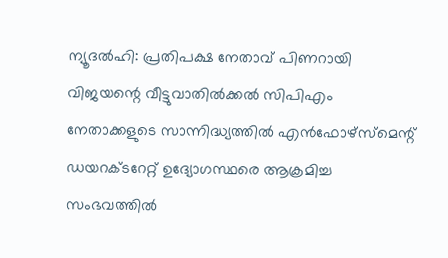ന്യൂദൽഹി: പ്രതിപക്ഷ നേതാവ് പിണറായി വിജയന്റെ വീട്ടുവാതിൽക്കൽ സിപിഎം നേതാക്കളുടെ സാന്നിദ്ധ്യത്തിൽ എൻഫോഴ്സ്മെന്റ് ഡയറക്ടറേറ്റ് ഉദ്യോഗസ്ഥരെ ആക്രമിച്ച സംഭവത്തിൽ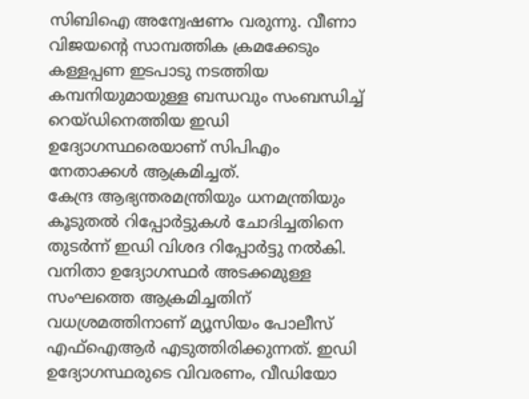സിബിഐ അന്വേഷണം വരുന്നു. വീണാ വിജയന്റെ സാമ്പത്തിക ക്രമക്കേടും കള്ളപ്പണ ഇടപാടു നടത്തിയ കമ്പനിയുമായുള്ള ബന്ധവും സംബന്ധിച്ച് റെയ്ഡിനെത്തിയ ഇഡി ഉദ്യോഗസ്ഥരെയാണ് സിപിഎം നേതാക്കൾ ആക്രമിച്ചത്.
കേന്ദ്ര ആഭ്യന്തരമന്ത്രിയും ധനമന്ത്രിയും കൂടുതൽ റിപ്പോർട്ടുകൾ ചോദിച്ചതിനെ തുടർന്ന് ഇഡി വിശദ റിപ്പോർട്ടു നൽകി. വനിതാ ഉദ്യോഗസ്ഥർ അടക്കമുള്ള സംഘത്തെ ആക്രമിച്ചതിന് വധശ്രമത്തിനാണ് മ്യൂസിയം പോലീസ് എഫ്ഐആർ എടുത്തിരിക്കുന്നത്. ഇഡി ഉദ്യോഗസ്ഥരുടെ വിവരണം, വീഡിയോ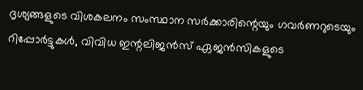ദൃശ്യങ്ങളുടെ വിശകലനം സംസ്ഥാന സർക്കാരിന്റെയും ഗവർണറുടെയും റിപ്പോർട്ടുകൾ, വിവിധ ഇന്റലിജൻസ് ഏജൻസികളുടെ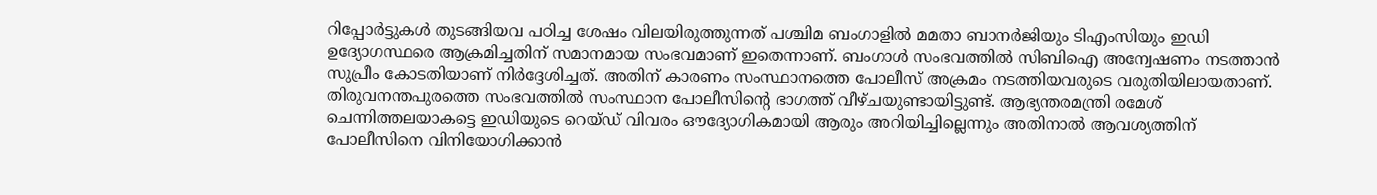റിപ്പോർട്ടുകൾ തുടങ്ങിയവ പഠിച്ച ശേഷം വിലയിരുത്തുന്നത് പശ്ചിമ ബംഗാളിൽ മമതാ ബാനർജിയും ടിഎംസിയും ഇഡി ഉദ്യോഗസ്ഥരെ ആക്രമിച്ചതിന് സമാനമായ സംഭവമാണ് ഇതെന്നാണ്. ബംഗാൾ സംഭവത്തിൽ സിബിഐ അന്വേഷണം നടത്താൻ സുപ്രീം കോടതിയാണ് നിർദ്ദേശിച്ചത്. അതിന് കാരണം സംസ്ഥാനത്തെ പോലീസ് അക്രമം നടത്തിയവരുടെ വരുതിയിലായതാണ്.
തിരുവനന്തപുരത്തെ സംഭവത്തിൽ സംസ്ഥാന പോലീസിന്റെ ഭാഗത്ത് വീഴ്ചയുണ്ടായിട്ടുണ്ട്. ആഭ്യന്തരമന്ത്രി രമേശ് ചെന്നിത്തലയാകട്ടെ ഇഡിയുടെ റെയ്ഡ് വിവരം ഔദ്യോഗികമായി ആരും അറിയിച്ചില്ലെന്നും അതിനാൽ ആവശ്യത്തിന് പോലീസിനെ വിനിയോഗിക്കാൻ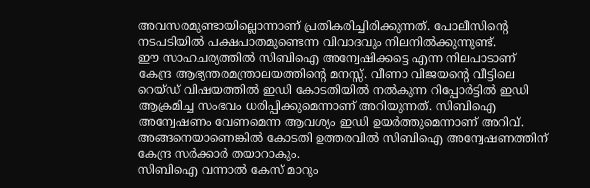അവസരമുണ്ടായില്ലൊന്നാണ് പ്രതികരിച്ചിരിക്കുന്നത്. പോലീസിന്റെ നടപടിയിൽ പക്ഷപാതമുണ്ടെന്ന വിവാദവും നിലനിൽക്കുന്നുണ്ട്.
ഈ സാഹചര്യത്തിൽ സിബിഐ അന്വേഷിക്കട്ടെ എന്ന നിലപാടാണ് കേന്ദ്ര ആഭ്യന്തരമന്ത്രാലയത്തിന്റെ മനസ്സ്. വീണാ വിജയന്റെ വീട്ടിലെ റെയ്ഡ് വിഷയത്തിൽ ഇഡി കോടതിയിൽ നൽകുന്ന റിപ്പോർട്ടിൽ ഇഡി ആക്രമിച്ച സംഭവം ധരിപ്പിക്കുമെന്നാണ് അറിയുന്നത്. സിബിഐ അന്വേഷണം വേണമെന്ന ആവശ്യം ഇഡി ഉയർത്തുമെന്നാണ് അറിവ്. അങ്ങനെയാണെങ്കിൽ കോടതി ഉത്തരവിൽ സിബിഐ അന്വേഷണത്തിന് കേന്ദ്ര സർക്കാർ തയാറാകും.
സിബിഐ വന്നാൽ കേസ് മാറും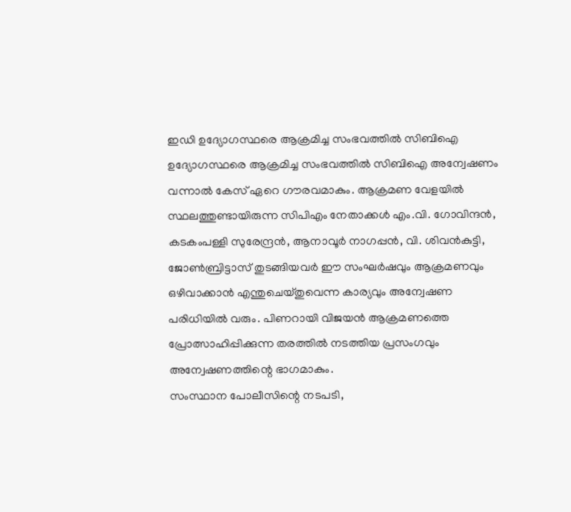ഇഡി ഉദ്യോഗസ്ഥരെ ആക്രമിച്ച സംഭവത്തിൽ സിബിഐ ഉദ്യോഗസ്ഥരെ ആക്രമിച്ച സംഭവത്തിൽ സിബിഐ അന്വേഷണം വന്നാൽ കേസ് ഏറെ ഗൗരവമാകും. ആക്രമണ വേളയിൽ സ്ഥലത്തുണ്ടായിരുന്ന സിപിഎം നേതാക്കൾ എം.വി. ഗോവിന്ദൻ, കടകംപള്ളി സുരേന്ദ്രൻ, ആനാവൂർ നാഗപ്പൻ, വി. ശിവൻകുട്ടി, ജോൺബ്രിട്ടാസ് തുടങ്ങിയവർ ഈ സംഘർഷവും ആക്രമണവും ഒഴിവാക്കാൻ എന്തുചെയ്തുവെന്ന കാര്യവും അന്വേഷണ പരിധിയിൽ വരും. പിണറായി വിജയൻ ആക്രമണത്തെ പ്രോത്സാഹിപ്പിക്കുന്ന തരത്തിൽ നടത്തിയ പ്രസംഗവും അന്വേഷണത്തിന്റെ ഭാഗമാകും.
സംസ്ഥാന പോലീസിന്റെ നടപടി,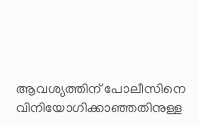ആവശ്യത്തിന് പോലീസിനെ വിനിയോഗിക്കാഞ്ഞതിനുള്ള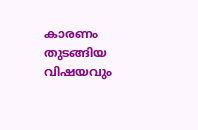കാരണം തുടങ്ങിയ വിഷയവും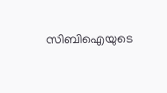സിബിഐയുടെ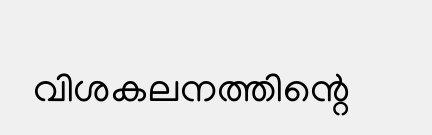വിശകലനത്തിന്റെ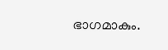ഭാഗമാകും.